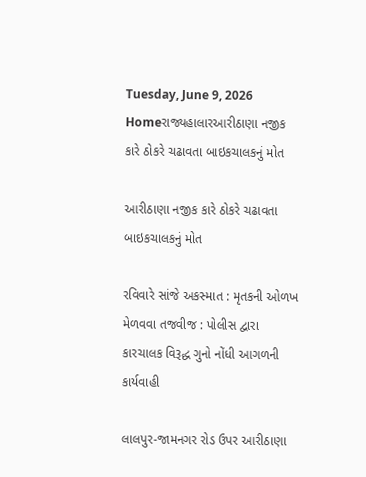Tuesday, June 9, 2026
Homeરાજ્યહાલારઆરીઠાણા નજીક કારે ઠોકરે ચઢાવતા બાઇકચાલકનું મોત

આરીઠાણા નજીક કારે ઠોકરે ચઢાવતા બાઇકચાલકનું મોત

રવિવારે સાંજે અકસ્માત : મૃતકની ઓળખ મેળવવા તજવીજ : પોલીસ દ્વારા કારચાલક વિરૂદ્ધ ગુનો નોંધી આગળની કાર્યવાહી

લાલપુર-જામનગર રોડ ઉપર આરીઠાણા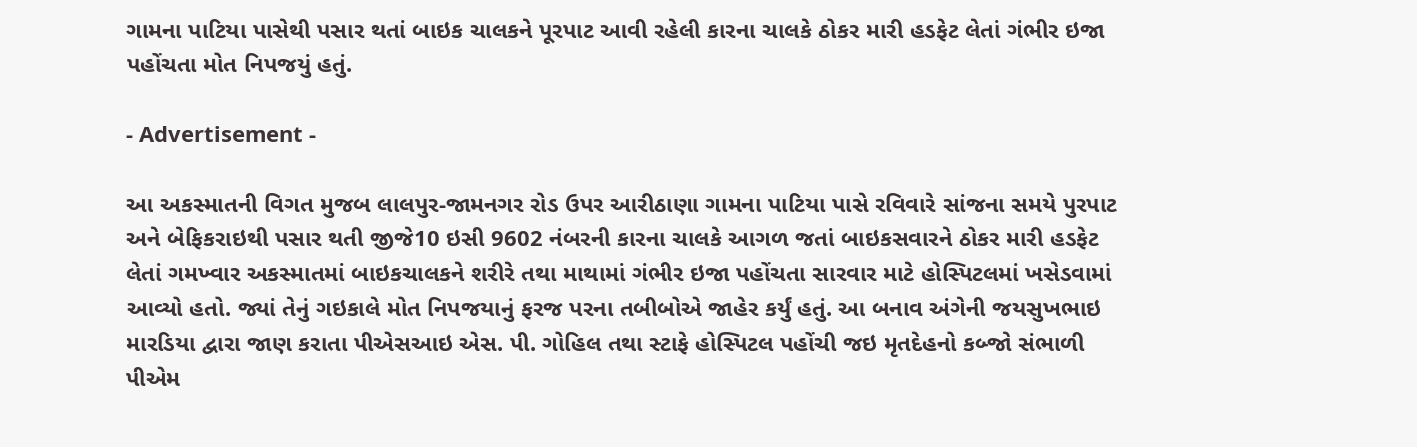ગામના પાટિયા પાસેથી પસાર થતાં બાઇક ચાલકને પૂરપાટ આવી રહેલી કારના ચાલકે ઠોકર મારી હડફેટ લેતાં ગંભીર ઇજા પહોંચતા મોત નિપજયું હતું.

- Advertisement -

આ અકસ્માતની વિગત મુજબ લાલપુર-જામનગર રોડ ઉપર આરીઠાણા ગામના પાટિયા પાસે રવિવારે સાંજના સમયે પુરપાટ અને બેફિકરાઇથી પસાર થતી જીજે10 ઇસી 9602 નંબરની કારના ચાલકે આગળ જતાં બાઇકસવારને ઠોકર મારી હડફેટ લેતાં ગમખ્વાર અકસ્માતમાં બાઇકચાલકને શરીરે તથા માથામાં ગંભીર ઇજા પહોંચતા સારવાર માટે હોસ્પિટલમાં ખસેડવામાં આવ્યો હતો. જ્યાં તેનું ગઇકાલે મોત નિપજયાનું ફરજ પરના તબીબોએ જાહેર કર્યું હતું. આ બનાવ અંગેની જયસુખભાઇ મારડિયા દ્વારા જાણ કરાતા પીએસઆઇ એસ. પી. ગોહિલ તથા સ્ટાફે હોસ્પિટલ પહોંચી જઇ મૃતદેહનો કબ્જો સંભાળી પીએમ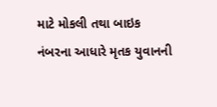માટે મોકલી તથા બાઇક નંબરના આધારે મૃતક યુવાનની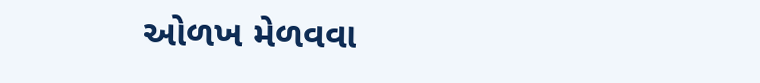ઓળખ મેળવવા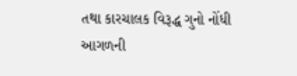તથા કારચાલક વિરૂદ્ધ ગુનો નોંધી આગળની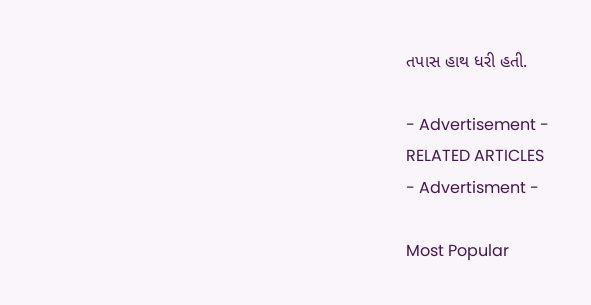તપાસ હાથ ધરી હતી.

- Advertisement -
RELATED ARTICLES
- Advertisment -

Most Popular